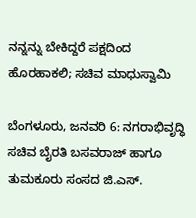ನನ್ನನ್ನು ಬೇಕಿದ್ದರೆ ಪಕ್ಷದಿಂದ ಹೊರಹಾಕಲಿ; ಸಚಿವ ಮಾಧುಸ್ವಾಮಿ

ಬೆಂಗಳೂರು, ಜನವರಿ 6: ನಗರಾಭಿವೃದ್ಧಿ ಸಚಿವ ಬೈರತಿ ಬಸವರಾಜ್ ಹಾಗೂ ತುಮಕೂರು ಸಂಸದ ಜಿ.ಎಸ್.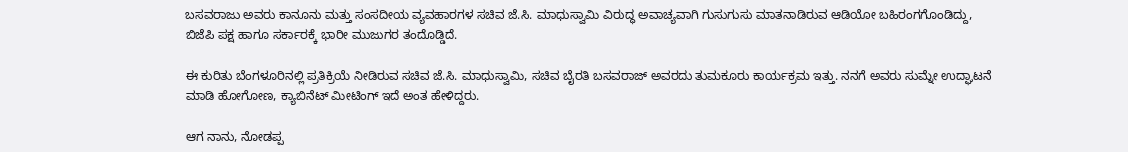ಬಸವರಾಜು ಅವರು ಕಾನೂನು ಮತ್ತು ಸಂಸದೀಯ ವ್ಯವಹಾರಗಳ ಸಚಿವ ಜೆ.ಸಿ. ಮಾಧುಸ್ವಾಮಿ ವಿರುದ್ಧ ಅವಾಚ್ಯವಾಗಿ ಗುಸುಗುಸು ಮಾತನಾಡಿರುವ ಆಡಿಯೋ ಬಹಿರಂಗಗೊಂಡಿದ್ದು, ಬಿಜೆಪಿ ಪಕ್ಷ ಹಾಗೂ ಸರ್ಕಾರಕ್ಕೆ ಭಾರೀ ಮುಜುಗರ ತಂದೊಡ್ಡಿದೆ.

ಈ ಕುರಿತು ಬೆಂಗಳೂರಿನಲ್ಲಿ ಪ್ರತಿಕ್ರಿಯೆ ನೀಡಿರುವ ಸಚಿವ ಜೆ.ಸಿ. ಮಾಧುಸ್ವಾಮಿ, ಸಚಿವ ಬೈರತಿ ಬಸವರಾಜ್ ಅವರದು ತುಮಕೂರು ಕಾರ್ಯಕ್ರಮ ಇತ್ತು. ನನಗೆ ಅವರು ಸುಮ್ನೇ ಉದ್ಘಾಟನೆ ಮಾಡಿ ಹೋಗೋಣ, ಕ್ಯಾಬಿನೆಟ್ ಮೀಟಿಂಗ್ ಇದೆ ಅಂತ ಹೇಳಿದ್ದರು.

ಆಗ ನಾನು, ನೋಡಪ್ಪ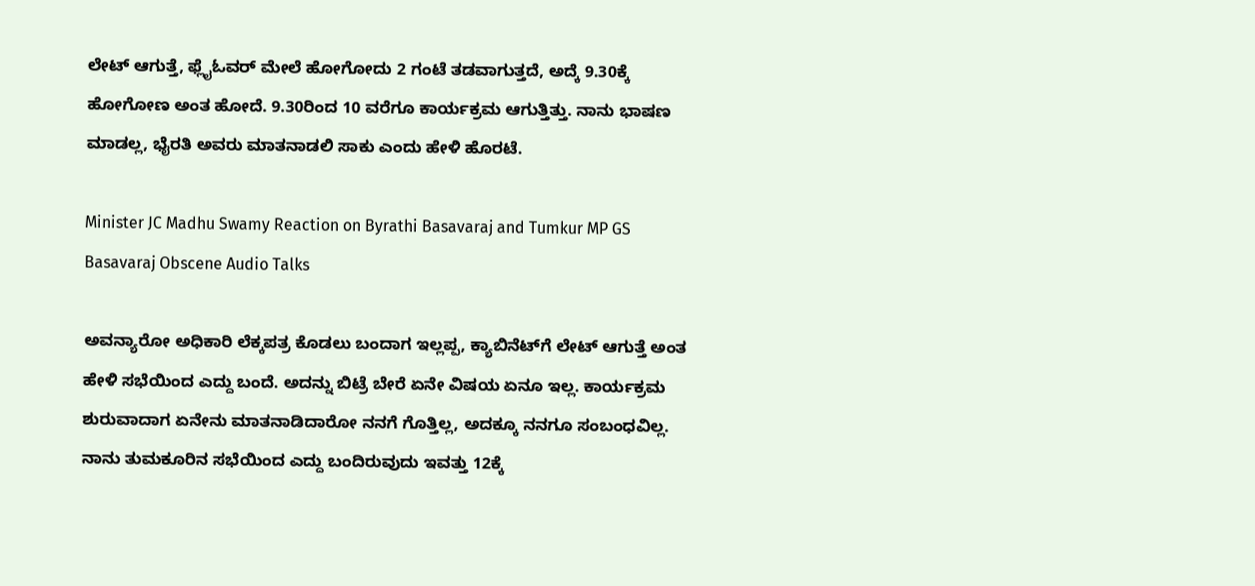ಲೇಟ್ ಆಗುತ್ತೆ, ಫ್ಲೈಓವರ್ ಮೇಲೆ ಹೋಗೋದು 2 ಗಂಟೆ ತಡವಾಗುತ್ತದೆ, ಅದ್ಕೆ 9.30ಕ್ಕೆ ಹೋಗೋಣ ಅಂತ ಹೋದೆ. 9.30ರಿಂದ 10 ವರೆಗೂ ಕಾರ್ಯಕ್ರಮ ಆಗುತ್ತಿತ್ತು. ನಾನು ಭಾಷಣ ಮಾಡಲ್ಲ, ಭೈರತಿ ಅವರು ಮಾತನಾಡಲಿ ಸಾಕು ಎಂದು ಹೇಳಿ ಹೊರಟೆ.

Minister JC Madhu Swamy Reaction on Byrathi Basavaraj and Tumkur MP GS Basavaraj Obscene Audio Talks

ಅವನ್ಯಾರೋ ಅಧಿಕಾರಿ ಲೆಕ್ಕಪತ್ರ ಕೊಡಲು ಬಂದಾಗ ಇಲ್ಲಪ್ಪ, ಕ್ಯಾಬಿನೆಟ್‌ಗೆ ಲೇಟ್ ಆಗುತ್ತೆ ಅಂತ ಹೇಳಿ ಸಭೆಯಿಂದ ಎದ್ದು ಬಂದೆ. ಅದನ್ನು ಬಿಟ್ರೆ ಬೇರೆ ಏನೇ ವಿಷಯ ಏನೂ ಇಲ್ಲ. ಕಾರ್ಯಕ್ರಮ ಶುರುವಾದಾಗ ಏನೇನು ಮಾತನಾಡಿದಾರೋ ನನಗೆ ಗೊತ್ತಿಲ್ಲ, ಅದಕ್ಕೂ ನನಗೂ ಸಂಬಂಧವಿಲ್ಲ. ನಾನು ತುಮಕೂರಿನ ಸಭೆಯಿಂದ ಎದ್ದು ಬಂದಿರುವುದು ಇವತ್ತು 12ಕ್ಕೆ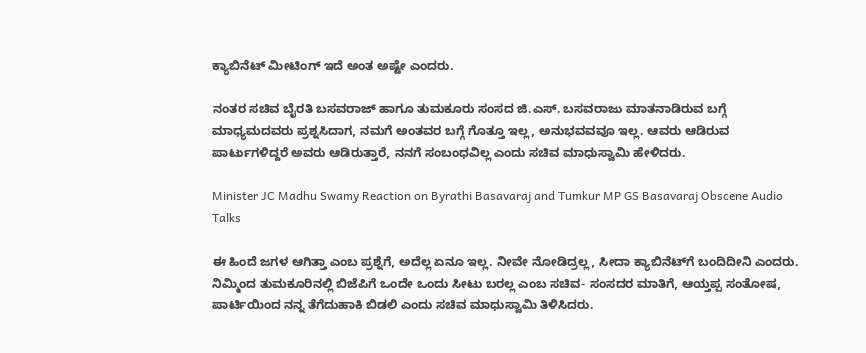ಕ್ಯಾಬಿನೆಟ್ ಮೀಟಿಂಗ್ ಇದೆ ಅಂತ ಅಷ್ಟೇ ಎಂದರು.

ನಂತರ ಸಚಿವ ಬೈರತಿ ಬಸವರಾಜ್ ಹಾಗೂ ತುಮಕೂರು ಸಂಸದ ಜಿ.ಎಸ್. ಬಸವರಾಜು ಮಾತನಾಡಿರುವ ಬಗ್ಗೆ ಮಾಧ್ಯಮದವರು ಪ್ರಶ್ನಸಿದಾಗ, ನಮಗೆ ಅಂತವರ ಬಗ್ಗೆ ಗೊತ್ತೂ ಇಲ್ಲ, ಅನುಭವವವೂ ಇಲ್ಲ. ಆವರು ಆಡಿರುವ ಪಾರ್ಟುಗಳಿದ್ದರೆ ಅವರು ಆಡಿರುತ್ತಾರೆ, ನನಗೆ ಸಂಬಂಧವಿಲ್ಲ ಎಂದು ಸಚಿವ ಮಾಧುಸ್ವಾಮಿ ಹೇಳಿದರು.

Minister JC Madhu Swamy Reaction on Byrathi Basavaraj and Tumkur MP GS Basavaraj Obscene Audio Talks

ಈ ಹಿಂದೆ ಜಗಳ ಆಗಿತ್ತಾ ಎಂಬ ಪ್ರಶ್ನೆಗೆ, ಅದೆಲ್ಲ ಏನೂ ಇಲ್ಲ. ನೀವೇ ನೋಡಿದ್ರಲ್ಲ, ಸೀದಾ ಕ್ಯಾಬಿನೆಟ್‌ಗೆ ಬಂದಿದೀನಿ ಎಂದರು. ನಿಮ್ಮಿಂದ ತುಮಕೂರಿನಲ್ಲಿ ಬಿಜೆಪಿಗೆ ಒಂದೇ ಒಂದು ಸೀಟು ಬರಲ್ಲ ಎಂಬ ಸಚಿವ- ಸಂಸದರ ಮಾತಿಗೆ, ಆಯ್ತಪ್ಪ ಸಂತೋಷ, ಪಾರ್ಟಿಯಿಂದ ನನ್ನ ತೆಗೆದುಹಾಕಿ ಬಿಡಲಿ ಎಂದು ಸಚಿವ ಮಾಧುಸ್ವಾಮಿ ತಿಳಿಸಿದರು.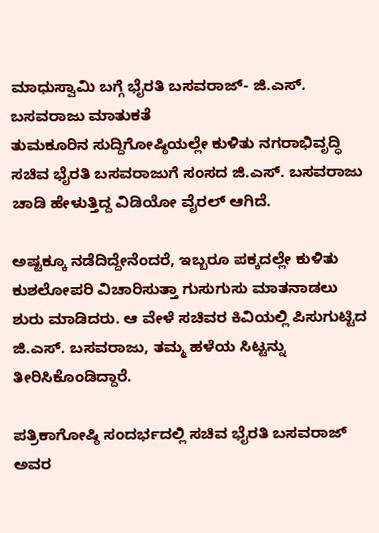ಮಾಧುಸ್ವಾಮಿ ಬಗ್ಗೆ ಭೈರತಿ ಬಸವರಾಜ್- ಜಿ.ಎಸ್. ಬಸವರಾಜು ಮಾತುಕತೆ
ತುಮಕೂರಿನ ಸುದ್ದಿಗೋಷ್ಠಿಯಲ್ಲೇ ಕುಳಿತು ನಗರಾಭಿವೃದ್ಧಿ ಸಚಿವ ಭೈರತಿ ಬಸವರಾಜುಗೆ ಸಂಸದ ಜಿ.ಎಸ್. ಬಸವರಾಜು ಚಾಡಿ ಹೇಳುತ್ತಿದ್ದ ವಿಡಿಯೋ ವೈರಲ್ ಆಗಿದೆ.

ಅಷ್ಟಕ್ಕೂ ನಡೆದಿದ್ದೇನೆಂದರೆ, ಇಬ್ಬರೂ ಪಕ್ಕದಲ್ಲೇ ಕುಳಿತು ಕುಶಲೋಪರಿ ವಿಚಾರಿಸುತ್ತಾ ಗುಸುಗುಸು ಮಾತನಾಡಲು ಶುರು ಮಾಡಿದರು. ಆ ವೇಳೆ ಸಚಿವರ ಕಿವಿಯಲ್ಲಿ ಪಿಸುಗುಟ್ಟಿದ ಜಿ.ಎಸ್. ಬಸವರಾಜು, ತಮ್ಮ ಹಳೆಯ ಸಿಟ್ಟನ್ನು ತೀರಿಸಿಕೊಂಡಿದ್ದಾರೆ.

ಪತ್ರಿಕಾಗೋಷ್ಠಿ ಸಂದರ್ಭದಲ್ಲಿ ಸಚಿವ ಭೈರತಿ ಬಸವರಾಜ್ ಅವರ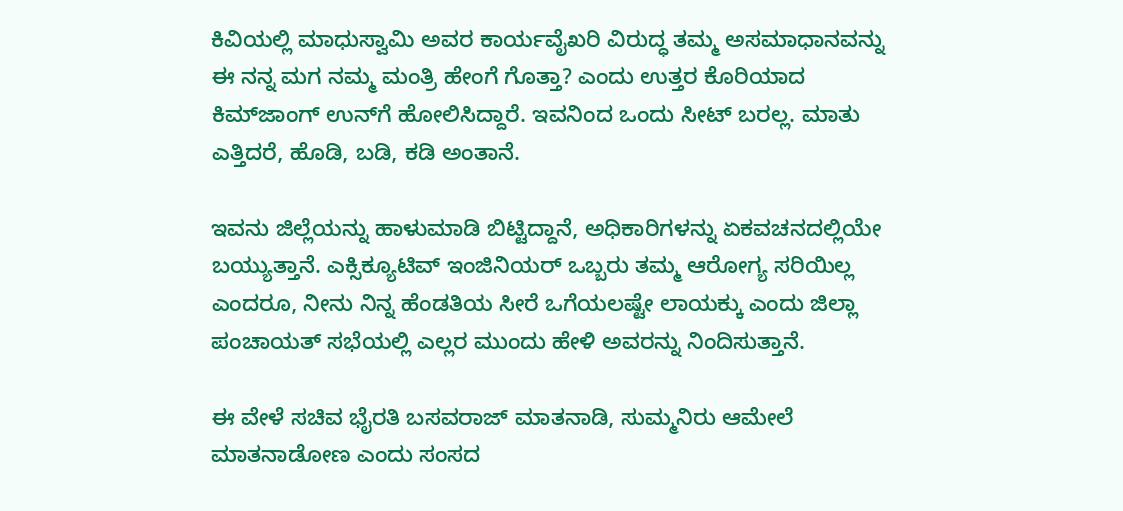ಕಿವಿಯಲ್ಲಿ ಮಾಧುಸ್ವಾಮಿ ಅವರ ಕಾರ್ಯವೈಖರಿ ವಿರುದ್ಧ ತಮ್ಮ ಅಸಮಾಧಾನವನ್ನು
ಈ ನನ್ನ ಮಗ ನಮ್ಮ ಮಂತ್ರಿ ಹೇಂಗೆ ಗೊತ್ತಾ? ಎಂದು ಉತ್ತರ ಕೊರಿಯಾದ ಕಿಮ್‌ಜಾಂಗ್ ಉನ್‌ಗೆ ಹೋಲಿಸಿದ್ದಾರೆ. ಇವನಿಂದ ಒಂದು ಸೀಟ್ ಬರಲ್ಲ. ಮಾತು ಎತ್ತಿದರೆ, ಹೊಡಿ, ಬಡಿ, ಕಡಿ ಅಂತಾನೆ.

ಇವನು ಜಿಲ್ಲೆಯನ್ನು ಹಾಳುಮಾಡಿ ಬಿಟ್ಟಿದ್ದಾನೆ, ಅಧಿಕಾರಿಗಳನ್ನು ಏಕವಚನದಲ್ಲಿಯೇ ಬಯ್ಯುತ್ತಾನೆ. ಎಕ್ಸಿಕ್ಯೂಟಿವ್ ಇಂಜಿನಿಯರ್ ಒಬ್ಬರು ತಮ್ಮ ಆರೋಗ್ಯ ಸರಿಯಿಲ್ಲ ಎಂದರೂ, ನೀನು ನಿನ್ನ ಹೆಂಡತಿಯ ಸೀರೆ ಒಗೆಯಲಷ್ಟೇ ಲಾಯಕ್ಕು ಎಂದು ಜಿಲ್ಲಾ ಪಂಚಾಯತ್ ಸಭೆಯಲ್ಲಿ ಎಲ್ಲರ ಮುಂದು ಹೇಳಿ ಅವರನ್ನು ನಿಂದಿಸುತ್ತಾನೆ.

ಈ ವೇಳೆ ಸಚಿವ ಭೈರತಿ ಬಸವರಾಜ್ ಮಾತನಾಡಿ, ಸುಮ್ಮನಿರು ಆಮೇಲೆ ಮಾತನಾಡೋಣ ಎಂದು ಸಂಸದ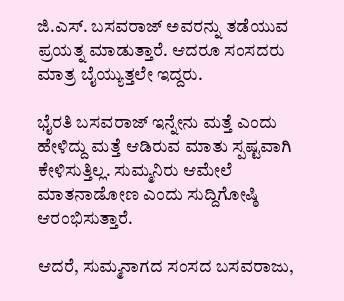ಜಿ.ಎಸ್. ಬಸವರಾಜ್ ಅವರನ್ನು ತಡೆಯುವ ಪ್ರಯತ್ನ ಮಾಡುತ್ತಾರೆ. ಆದರೂ ಸಂಸದರು ಮಾತ್ರ ಬೈಯ್ಯುತ್ತಲೇ ಇದ್ದರು.

ಭೈರತಿ ಬಸವರಾಜ್ ಇನ್ನೇನು ಮತ್ತೆ ಎಂದು ಹೇಳಿದ್ದು ಮತ್ತೆ ಆಡಿರುವ ಮಾತು ಸ್ಪಷ್ಟವಾಗಿ ಕೇಳಿಸುತ್ತಿಲ್ಲ. ಸುಮ್ಮನಿರು ಆಮೇಲೆ ಮಾತನಾಡೋಣ ಎಂದು ಸುದ್ದಿಗೋಷ್ಠಿ ಆರಂಭಿಸುತ್ತಾರೆ.

ಆದರೆ, ಸುಮ್ಮನಾಗದ ಸಂಸದ ಬಸವರಾಜು,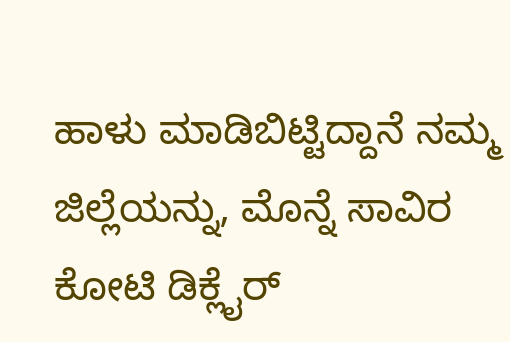ಹಾಳು ಮಾಡಿಬಿಟ್ಟಿದ್ದಾನೆ ನಮ್ಮ ಜಿಲ್ಲೆಯನ್ನು, ಮೊನ್ನೆ ಸಾವಿರ ಕೋಟಿ ಡಿಕ್ಲೈರ್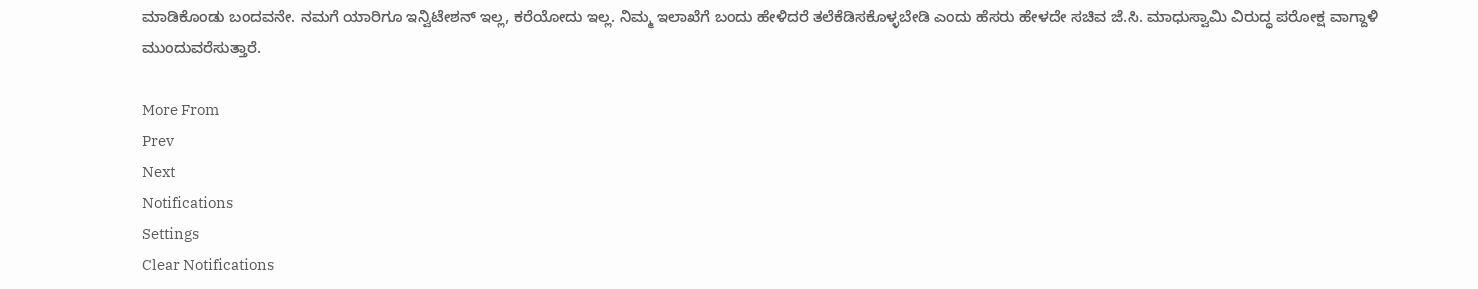ಮಾಡಿಕೊಂಡು ಬಂದವನೇ. ನಮಗೆ ಯಾರಿಗೂ ಇನ್ವಿಟೇಶನ್ ಇಲ್ಲ, ಕರೆಯೋದು ಇಲ್ಲ. ನಿಮ್ಮ ಇಲಾಖೆಗೆ ಬಂದು ಹೇಳಿದರೆ ತಲೆಕೆಡಿಸಕೊಳ್ಳಬೇಡಿ ಎಂದು ‌ಹೆಸರು ಹೇಳದೇ ಸಚಿವ ಜೆ.ಸಿ. ಮಾಧುಸ್ವಾಮಿ ವಿರುದ್ಧ ಪರೋಕ್ಷ ವಾಗ್ದಾಳಿ ಮುಂದುವರೆಸುತ್ತಾರೆ.

More From
Prev
Next
Notifications
Settings
Clear Notifications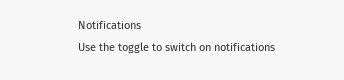Notifications
Use the toggle to switch on notifications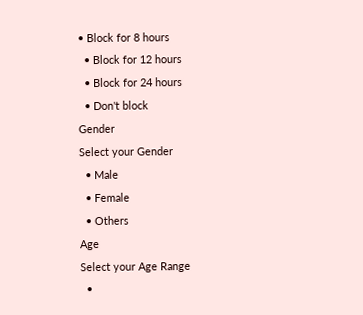• Block for 8 hours
  • Block for 12 hours
  • Block for 24 hours
  • Don't block
Gender
Select your Gender
  • Male
  • Female
  • Others
Age
Select your Age Range
  •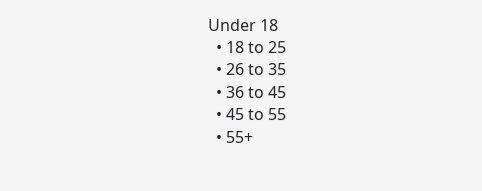Under 18
  • 18 to 25
  • 26 to 35
  • 36 to 45
  • 45 to 55
  • 55+